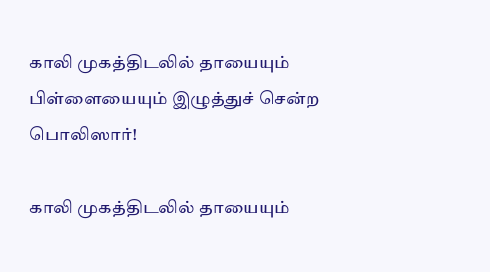காலி முகத்திடலில் தாயையும் பிள்ளையையும் இழுத்துச் சென்ற பொலிஸார்!

காலி முகத்திடலில் தாயையும்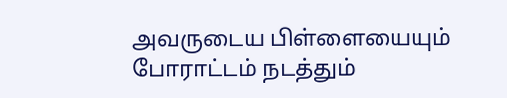அவருடைய பிள்ளையையும் போராட்டம் நடத்தும்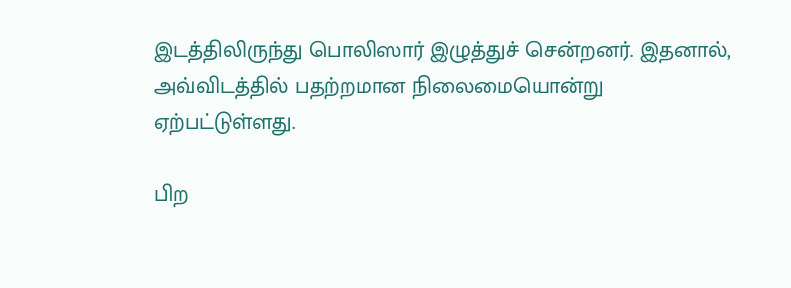இடத்திலிருந்து பொலிஸார் இழுத்துச் சென்றனர். இதனால், அவ்விடத்தில் பதற்றமான நிலைமையொன்று ஏற்பட்டுள்ளது.

பிற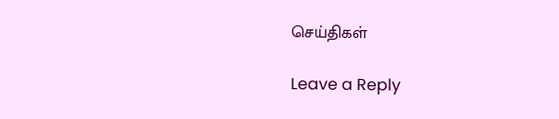செய்திகள்

Leave a Reply